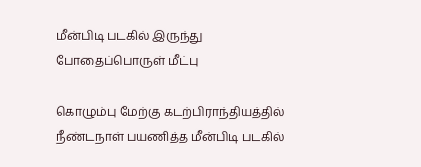மீன்பிடி படகில் இருந்து போதைப்பொருள் மீட்பு

கொழும்பு மேற்கு கடற்பிராந்தியத்தில் நீண்டநாள் பயணித்த மீன்பிடி படகில்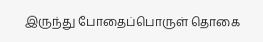இருந்து போதைப்பொருள் தொகை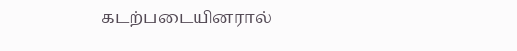கடற்படையினரால்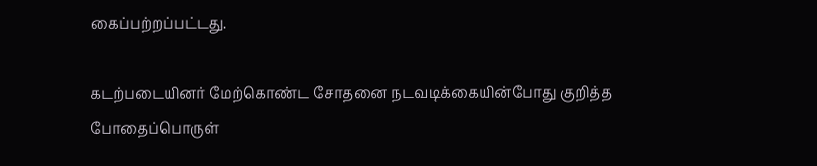கைப்பற்றப்பட்டது.

கடற்படையினர் மேற்கொண்ட சோதனை நடவடிக்கையின்போது குறித்த போதைப்பொருள்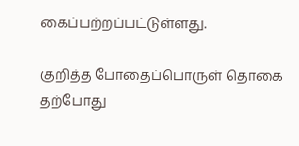கைப்பற்றப்பட்டுள்ளது.

குறித்த போதைப்பொருள் தொகை தற்போது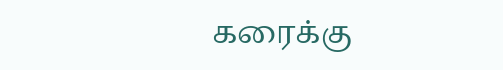கரைக்கு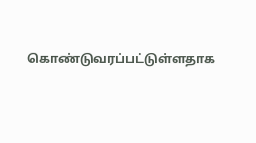கொண்டுவரப்பட்டுள்ளதாக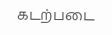கடற்படை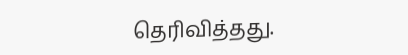தெரிவித்தது.